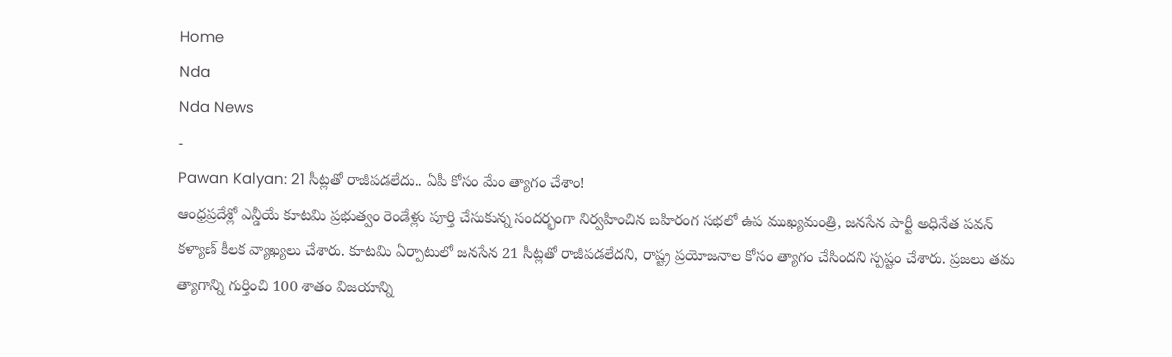Home
Nda
Nda News
-
Pawan Kalyan: 21 సీట్లతో రాజీపడలేదు.. ఏపీ కోసం మేం త్యాగం చేశాం!
ఆంధ్రప్రదేశ్లో ఎన్డీయే కూటమి ప్రభుత్వం రెండేళ్లు పూర్తి చేసుకున్న సందర్భంగా నిర్వహించిన బహిరంగ సభలో ఉప ముఖ్యమంత్రి, జనసేన పార్టీ అధినేత పవన్ కళ్యాణ్ కీలక వ్యాఖ్యలు చేశారు. కూటమి ఏర్పాటులో జనసేన 21 సీట్లతో రాజీపడలేదని, రాష్ట్ర ప్రయోజనాల కోసం త్యాగం చేసిందని స్పష్టం చేశారు. ప్రజలు తమ త్యాగాన్ని గుర్తించి 100 శాతం విజయాన్ని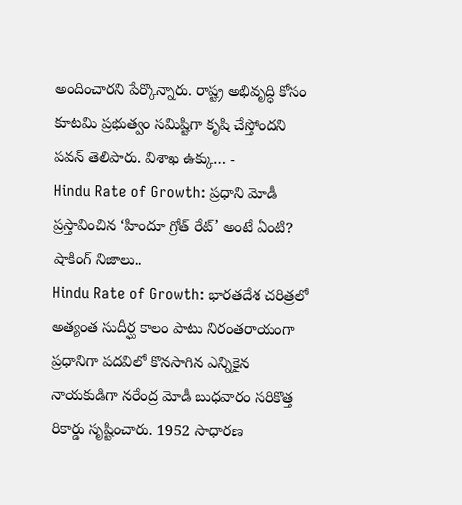అందించారని పేర్కొన్నారు. రాష్ట్ర అభివృద్ధి కోసం కూటమి ప్రభుత్వం సమిష్టిగా కృషి చేస్తోందని పవన్ తెలిపారు. విశాఖ ఉక్కు… -
Hindu Rate of Growth: ప్రధాని మోడీ ప్రస్తావించిన ‘హిందూ గ్రోత్ రేట్’ అంటే ఏంటి? షాకింగ్ నిజాలు..
Hindu Rate of Growth: భారతదేశ చరిత్రలో అత్యంత సుదీర్ఘ కాలం పాటు నిరంతరాయంగా ప్రధానిగా పదవిలో కొనసాగిన ఎన్నికైన నాయకుడిగా నరేంద్ర మోడీ బుధవారం సరికొత్త రికార్డు సృష్టించారు. 1952 సాధారణ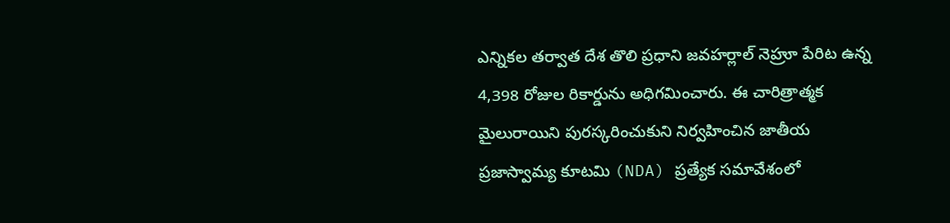ఎన్నికల తర్వాత దేశ తొలి ప్రధాని జవహర్లాల్ నెహ్రూ పేరిట ఉన్న 4,398 రోజుల రికార్డును అధిగమించారు. ఈ చారిత్రాత్మక మైలురాయిని పురస్కరించుకుని నిర్వహించిన జాతీయ ప్రజాస్వామ్య కూటమి (NDA) ప్రత్యేక సమావేశంలో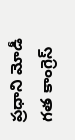ప్రధాని మోడీ గత కాంగ్రెస్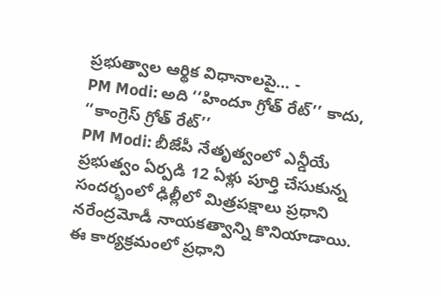ప్రభుత్వాల ఆర్థిక విధానాలపై… -
PM Modi: అది ‘‘హిందూ గ్రోత్ రేట్’’ కాదు, ‘‘కాంగ్రెస్ గ్రోత్ రేట్’’
PM Modi: బీజేపీ నేతృత్వంలో ఎన్డీయే ప్రభుత్వం ఏర్పడి 12 ఏళ్లు పూర్తి చేసుకున్న సందర్భంలో ఢిల్లీలో మిత్రపక్షాలు ప్రధాని నరేంద్రమోడీ నాయకత్వాన్ని కొనియాడాయి. ఈ కార్యక్రమంలో ప్రధాని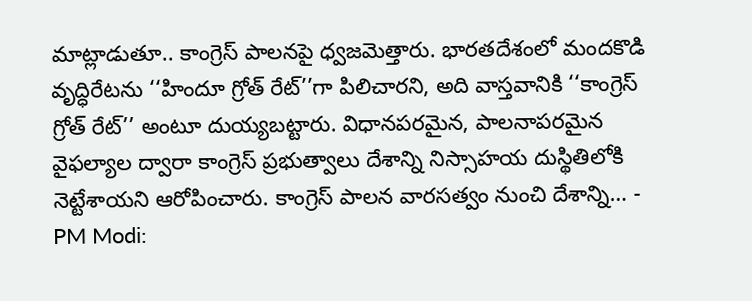మాట్లాడుతూ.. కాంగ్రెస్ పాలనపై ధ్వజమెత్తారు. భారతదేశంలో మందకొడి వృద్ధిరేటను ‘‘హిందూ గ్రోత్ రేట్’’గా పిలిచారని, అది వాస్తవానికి ‘‘కాంగ్రెస్ గ్రోత్ రేట్’’ అంటూ దుయ్యబట్టారు. విధానపరమైన, పాలనాపరమైన వైఫల్యాల ద్వారా కాంగ్రెస్ ప్రభుత్వాలు దేశాన్ని నిస్సాహయ దుస్థితిలోకి నెట్టేశాయని ఆరోపించారు. కాంగ్రెస్ పాలన వారసత్వం నుంచి దేశాన్ని… -
PM Modi: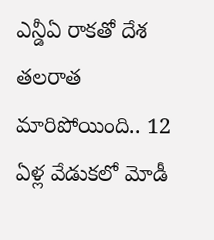ఎన్డీఏ రాకతో దేశ తలరాత మారిపోయింది.. 12 ఏళ్ల వేడుకలో మోడీ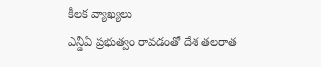కీలక వ్యాఖ్యలు
ఎన్డీఏ ప్రభుత్వం రావడంతో దేశ తలరాత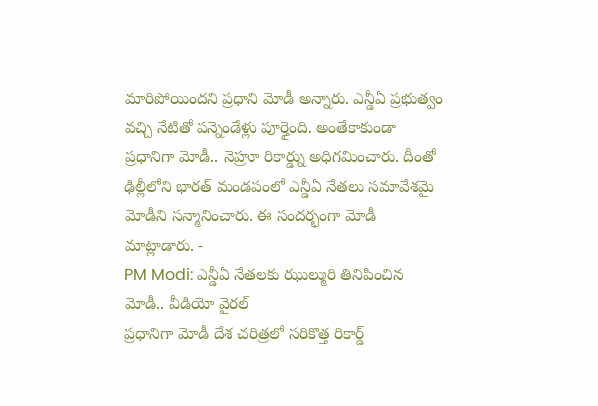మారిపోయిందని ప్రధాని మోడీ అన్నారు. ఎన్డీఏ ప్రభుత్వం వచ్చి నేటితో పన్నెండేళ్లు పూర్తైంది. అంతేకాకుండా ప్రధానిగా మోడీ.. నెహ్రూ రికార్డ్ను అధిగమించారు. దీంతో ఢిల్లీలోని భారత్ మండపంలో ఎన్డీఏ నేతలు సమావేశమై మోడీని సన్మానించారు. ఈ సందర్భంగా మోడీ మాట్లాడారు. -
PM Modi: ఎన్డీఏ నేతలకు ఝుల్మురి తినిపించిన మోడీ.. వీడియో వైరల్
ప్రధానిగా మోడీ దేశ చరిత్రలో సరికొత్త రికార్డ్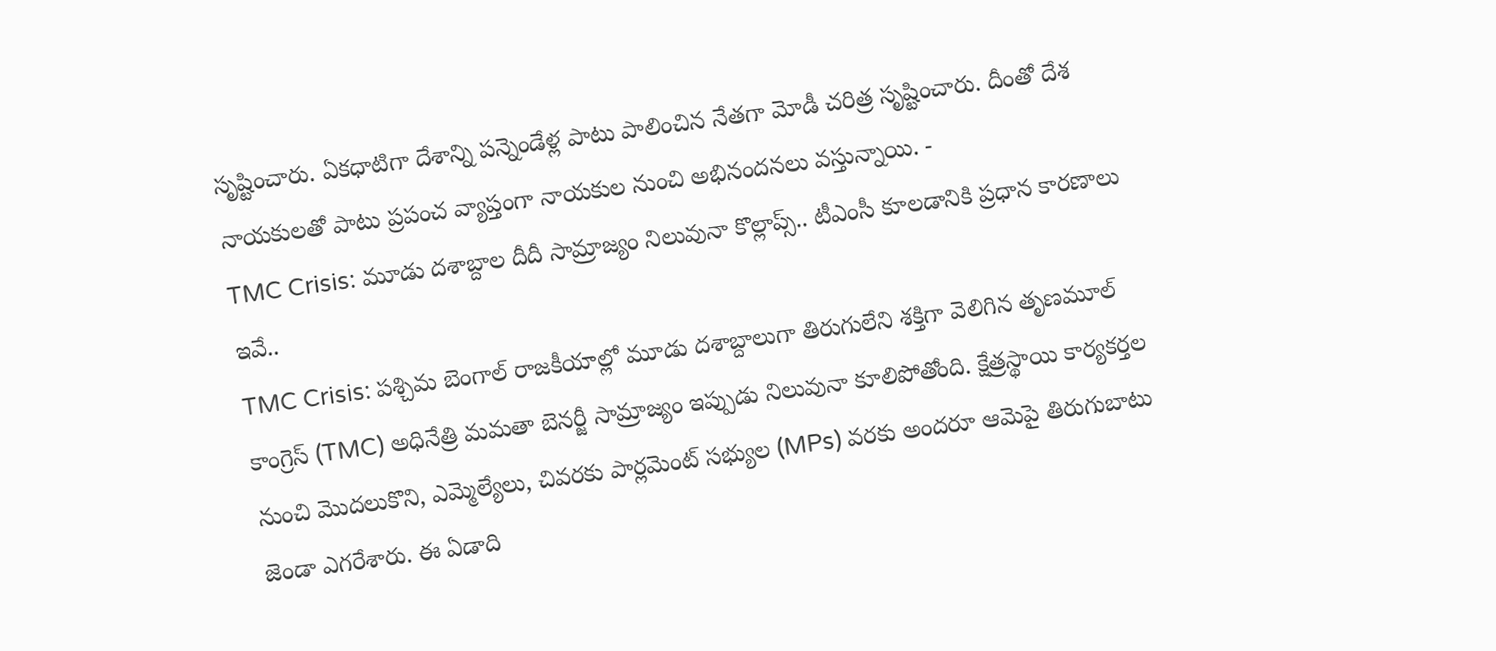సృష్టించారు. ఏకధాటిగా దేశాన్ని పన్నెండేళ్ల పాటు పాలించిన నేతగా మోడీ చరిత్ర సృష్టించారు. దీంతో దేశ నాయకులతో పాటు ప్రపంచ వ్యాప్తంగా నాయకుల నుంచి అభినందనలు వస్తున్నాయి. -
TMC Crisis: మూడు దశాబ్దాల దీదీ సామ్రాజ్యం నిలువునా కొల్లాప్స్.. టీఎంసీ కూలడానికి ప్రధాన కారణాలు ఇవే..
TMC Crisis: పశ్చిమ బెంగాల్ రాజకీయాల్లో మూడు దశాబ్దాలుగా తిరుగులేని శక్తిగా వెలిగిన తృణమూల్ కాంగ్రెస్ (TMC) అధినేత్రి మమతా బెనర్జీ సామ్రాజ్యం ఇప్పుడు నిలువునా కూలిపోతోంది. క్షేత్రస్థాయి కార్యకర్తల నుంచి మొదలుకొని, ఎమ్మెల్యేలు, చివరకు పార్లమెంట్ సభ్యుల (MPs) వరకు అందరూ ఆమెపై తిరుగుబాటు జెండా ఎగరేశారు. ఈ ఏడాది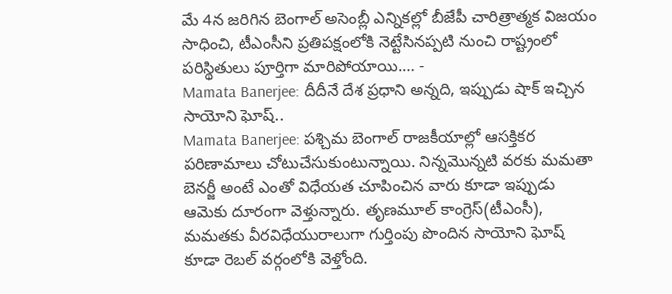మే 4న జరిగిన బెంగాల్ అసెంబ్లీ ఎన్నికల్లో బీజేపీ చారిత్రాత్మక విజయం సాధించి, టీఎంసీని ప్రతిపక్షంలోకి నెట్టేసినప్పటి నుంచి రాష్ట్రంలో పరిస్థితులు పూర్తిగా మారిపోయాయి.… -
Mamata Banerjee: దీదీనే దేశ ప్రధాని అన్నది, ఇప్పుడు షాక్ ఇచ్చిన సాయోని ఘోష్..
Mamata Banerjee: పశ్చిమ బెంగాల్ రాజకీయాల్లో ఆసక్తికర పరిణామాలు చోటుచేసుకుంటున్నాయి. నిన్నమొన్నటి వరకు మమతా బెనర్జీ అంటే ఎంతో విధేయత చూపించిన వారు కూడా ఇప్పుడు ఆమెకు దూరంగా వెళ్తున్నారు. తృణమూల్ కాంగ్రెస్(టీఎంసీ), మమతకు వీరవిధేయురాలుగా గుర్తింపు పొందిన సాయోని ఘోష్ కూడా రెబల్ వర్గంలోకి వెళ్తోంది.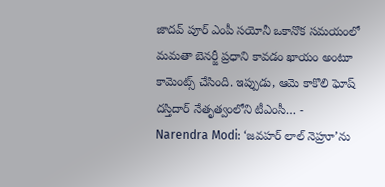జాదవ్ పూర్ ఎంపీ సయోనీ ఒకానొక సమయంలో మమతా బెనర్జీ ప్రధాని కావడం ఖాయం అంటూ కామెంట్స్ చేసింది. ఇప్పుడు, ఆమె కాకొలి ఘోష్ దస్తిదార్ నేతృత్వంలోని టీఎంసీ… -
Narendra Modi: ‘జవహర్ లాల్ నెహ్రూ’ను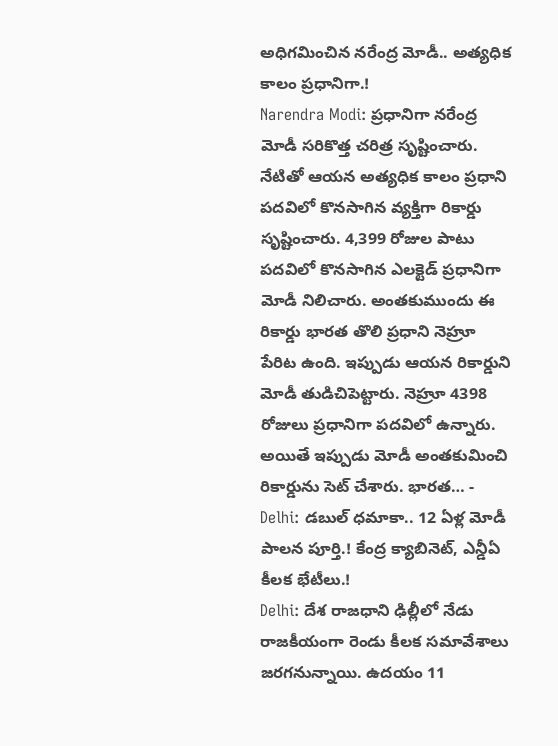అధిగమించిన నరేంద్ర మోడీ.. అత్యధిక కాలం ప్రధానిగా.!
Narendra Modi: ప్రధానిగా నరేంద్ర మోడీ సరికొత్త చరిత్ర సృష్టించారు. నేటితో ఆయన అత్యధిక కాలం ప్రధాని పదవిలో కొనసాగిన వ్యక్తిగా రికార్డు సృష్టించారు. 4,399 రోజుల పాటు పదవిలో కొనసాగిన ఎలక్టెడ్ ప్రధానిగా మోడీ నిలిచారు. అంతకుముందు ఈ రికార్డు భారత తొలి ప్రధాని నెహ్రూ పేరిట ఉంది. ఇప్పుడు ఆయన రికార్డుని మోడీ తుడిచిపెట్టారు. నెహ్రూ 4398 రోజులు ప్రధానిగా పదవిలో ఉన్నారు. అయితే ఇప్పుడు మోడీ అంతకుమించి రికార్డును సెట్ చేశారు. భారత… -
Delhi: డబుల్ ధమాకా.. 12 ఏళ్ల మోడీ పాలన పూర్తి.! కేంద్ర క్యాబినెట్, ఎన్డీఏ కీలక భేటీలు.!
Delhi: దేశ రాజధాని ఢిల్లీలో నేడు రాజకీయంగా రెండు కీలక సమావేశాలు జరగనున్నాయి. ఉదయం 11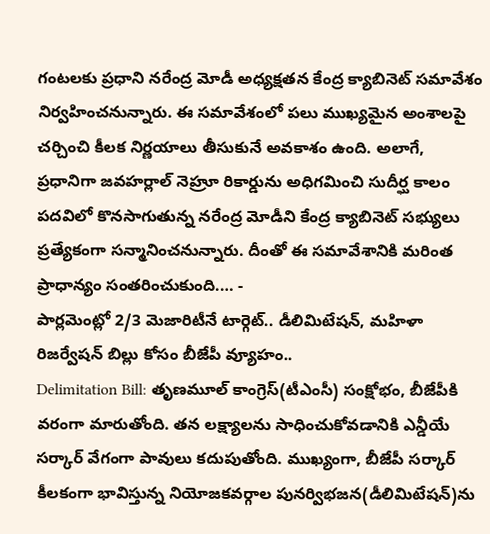గంటలకు ప్రధాని నరేంద్ర మోడీ అధ్యక్షతన కేంద్ర క్యాబినెట్ సమావేశం నిర్వహించనున్నారు. ఈ సమావేశంలో పలు ముఖ్యమైన అంశాలపై చర్చించి కీలక నిర్ణయాలు తీసుకునే అవకాశం ఉంది. అలాగే, ప్రధానిగా జవహర్లాల్ నెహ్రూ రికార్డును అధిగమించి సుదీర్ఘ కాలం పదవిలో కొనసాగుతున్న నరేంద్ర మోడీని కేంద్ర క్యాబినెట్ సభ్యులు ప్రత్యేకంగా సన్మానించనున్నారు. దీంతో ఈ సమావేశానికి మరింత ప్రాధాన్యం సంతరించుకుంది.… -
పార్లమెంట్లో 2/3 మెజారిటీనే టార్గెట్.. డీలిమిటేషన్, మహిళా రిజర్వేషన్ బిల్లు కోసం బీజేపీ వ్యూహం..
Delimitation Bill: తృణమూల్ కాంగ్రెస్(టీఎంసీ) సంక్షోభం, బీజేపీకి వరంగా మారుతోంది. తన లక్ష్యాలను సాధించుకోవడానికి ఎన్డీయే సర్కార్ వేగంగా పావులు కదుపుతోంది. ముఖ్యంగా, బీజేపీ సర్కార్ కీలకంగా భావిస్తున్న నియోజకవర్గాల పునర్విభజన(డీలిమిటేషన్)ను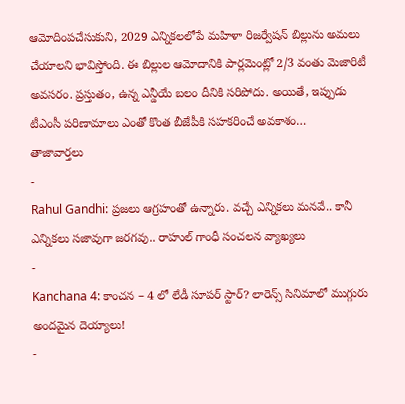ఆమోదింపచేసుకుని, 2029 ఎన్నికలలోపే మహిళా రిజర్వేషన్ బిల్లును అమలు చేయాలని భావిస్తోంది. ఈ బిల్లుల ఆమోదానికి పార్లమెంట్లో 2/3 వంతు మెజారిటీ అవసరం. ప్రస్తుతం, ఉన్న ఎన్డీయే బలం దీనికి సరిపోదు. అయితే, ఇప్పుడు టీఎంసీ పరిణామాలు ఎంతో కొంత బీజేపీకి సహకరించే అవకాశం…
తాజావార్తలు
-
Rahul Gandhi: ప్రజలు ఆగ్రహంతో ఉన్నారు. వచ్చే ఎన్నికలు మనవే.. కానీ ఎన్నికలు సజావుగా జరగవు.. రాహుల్ గాంధీ సంచలన వ్యాఖ్యలు
-
Kanchana 4: కాంచన – 4 లో లేడీ సూపర్ స్టార్? లారెన్స్ సినిమాలో ముగ్గురు అందమైన దెయ్యాలు!
-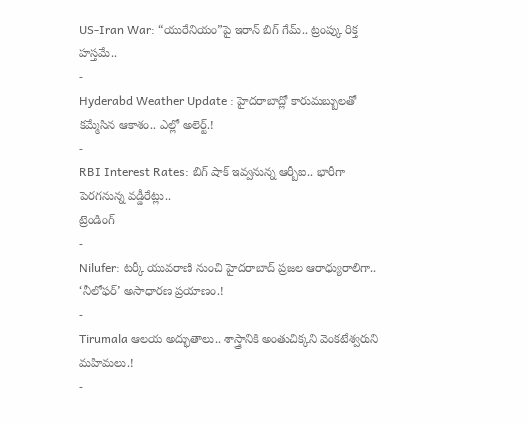US-Iran War: “యురేనియం”పై ఇరాన్ బిగ్ గేమ్.. ట్రంప్కు రిక్త హస్తమే..
-
Hyderabd Weather Update : హైదరాబాద్లో కారుమబ్బులతో కమ్మేసిన ఆకాశం.. ఎల్లో అలెర్ట్.!
-
RBI Interest Rates: బిగ్ షాక్ ఇవ్వనున్న ఆర్బీఐ.. భారీగా పెరగనున్న వడ్డీరేట్లు..
ట్రెండింగ్
-
Nilufer: టర్కీ యువరాణి నుంచి హైదరాబాద్ ప్రజల ఆరాధ్యురాలిగా.. ‘నీలోఫర్’ అసాధారణ ప్రయాణం.!
-
Tirumala ఆలయ అద్భుతాలు.. శాస్త్రానికి అంతుచిక్కని వెంకటేశ్వరుని మహిమలు.!
-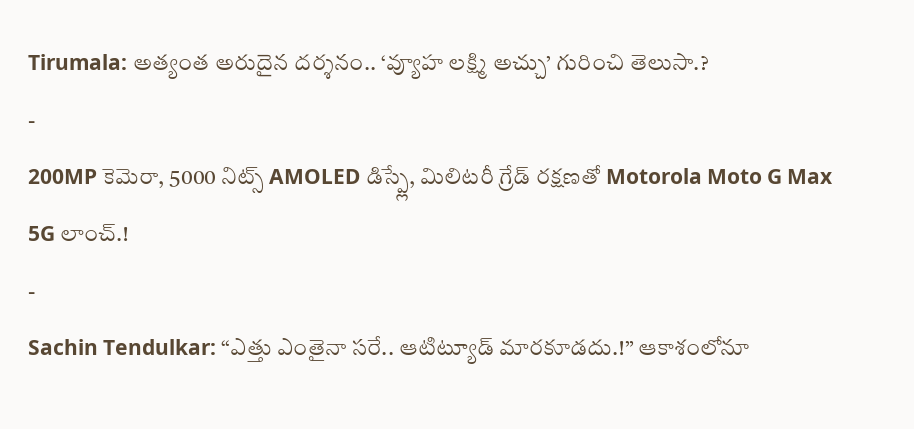Tirumala: అత్యంత అరుదైన దర్శనం.. ‘వ్యూహ లక్ష్మి అచ్చు’ గురించి తెలుసా.?
-
200MP కెమెరా, 5000 నిట్స్ AMOLED డిస్ప్లే, మిలిటరీ గ్రేడ్ రక్షణతో Motorola Moto G Max 5G లాంచ్.!
-
Sachin Tendulkar: “ఎత్తు ఎంతైనా సరే.. ఆటిట్యూడ్ మారకూడదు.!” ఆకాశంలోనూ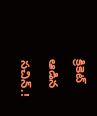క్రికెట్ ఆడిన సచిన్.!